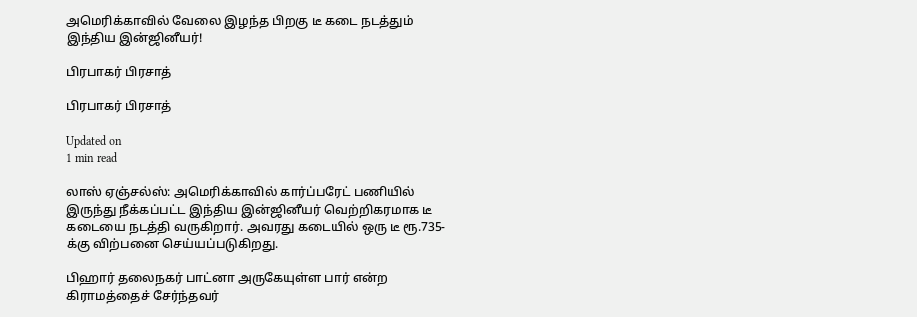அமெரிக்காவில் வேலை இழந்த பிறகு டீ கடை நடத்தும் இந்திய இன்ஜினீயர்!

பிரபாகர் பிரசாத்

பிரபாகர் பிரசாத்

Updated on
1 min read

லாஸ் ஏஞ்சல்ஸ்: அமெரிக்காவில் கார்ப்பரேட் பணியில் இருந்து நீக்கப்பட்ட இந்திய இன்ஜினீயர் வெற்றிகரமாக டீ கடையை நடத்தி வருகிறார். அவரது கடையில் ஒரு டீ ரூ.735-க்கு விற்பனை செய்யப்படுகிறது.

பிஹார் தலைநகர் பாட்னா அருகேயுள்ள பார் என்ற கிராமத்தைச் சேர்ந்தவர்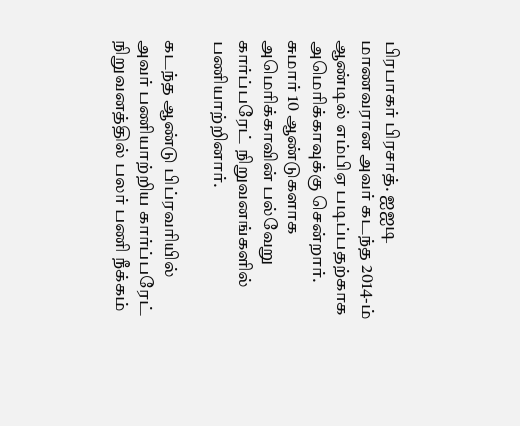பிரபாகர் பிரசாத். ஐஐடி மாணவரான அவர் கடந்த 2014-ம் ஆண்டில் எம்பிஏ படிப்பதற்காக அமெரிக்காவுக்கு சென்றார். சுமார் 10 ஆண்டுகளாக அமெரிக்காவின் பல்வேறு கார்ப்பரேட் நிறுவனங்களில் பணியாற்றினார்.

கடந்த ஆண்டு பிப்ரவரியில் அவர் பணியாற்றிய கார்ப்பரேட் நிறுவனத்தில் பலர் பணி நீக்கம்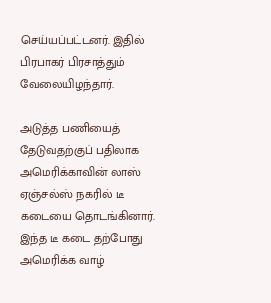செய்யப்பட்டனர். இதில் பிரபாகர் பிரசாத்தும் வேலையிழந்தார்.

அடுத்த பணியைத் தேடுவதற்குப் பதிலாக அமெரிக்காவின் லாஸ் ஏஞ்சல்ஸ் நகரில் டீ கடையை தொடங்கினார். இந்த டீ கடை தற்போது அமெரிக்க வாழ்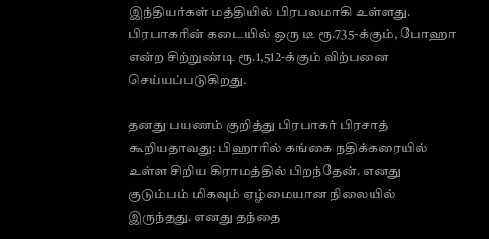இந்தியர்கள் மத்தியில் பிரபலமாகி உள்ளது. பிரபாகரின் கடையில் ஒரு டீ ரூ.735-க்கும், போஹா என்ற சிற்றுண்டி ரூ.1,512-க்கும் விற்பனை செய்யப்படுகிறது.

தனது பயணம் குறித்து பிரபாகர் பிரசாத் கூறியதாவது: பிஹாரில் கங்கை நதிக்கரையில் உள்ள சிறிய கிராமத்தில் பிறந்தேன். எனது குடும்பம் மிகவும் ஏழ்மையான நிலையில் இருந்தது. எனது தந்தை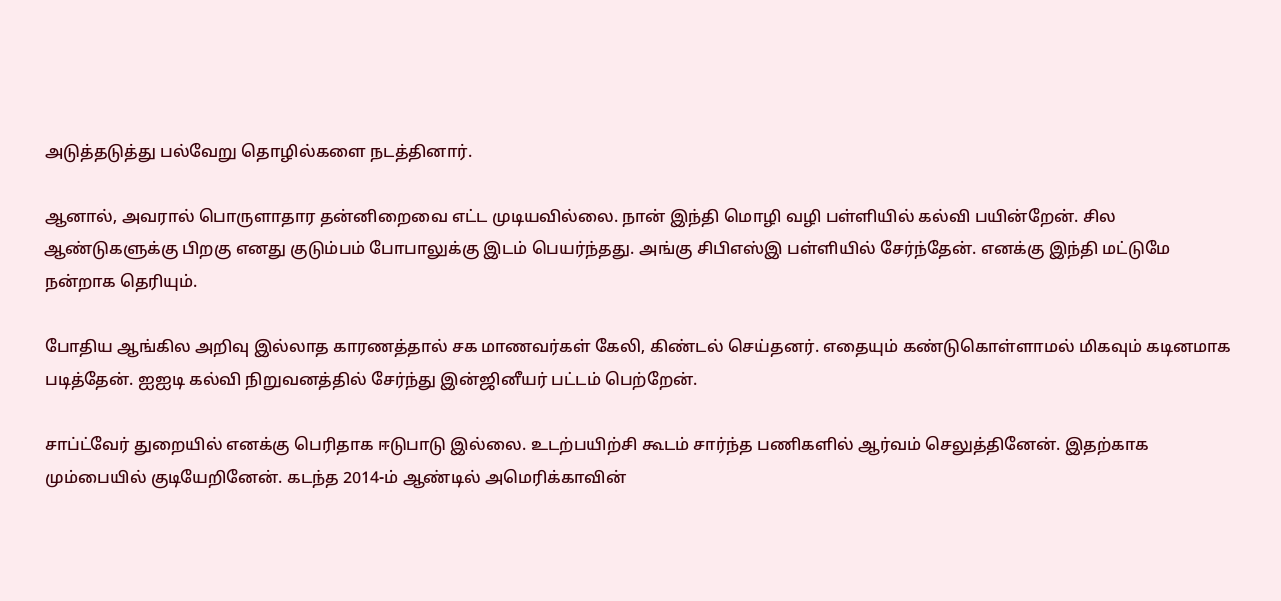அடுத்தடுத்து பல்வேறு தொழில்களை நடத்தினார்.

ஆனால், அவரால் பொருளாதார தன்னிறைவை எட்ட முடியவில்லை. நான் இந்தி மொழி வழி பள்ளியில் கல்வி பயின்றேன். சில ஆண்டுகளுக்கு பிறகு எனது குடும்பம் போபாலுக்கு இடம் பெயர்ந்தது. அங்கு சிபிஎஸ்இ பள்ளியில் சேர்ந்தேன். எனக்கு இந்தி மட்டுமே நன்றாக தெரியும்.

போதிய ஆங்கில அறிவு இல்லாத காரணத்தால் சக மாணவர்கள் கேலி, கிண்டல் செய்தனர். எதையும் கண்டுகொள்ளாமல் மிகவும் கடினமாக படித்தேன். ஐஐடி கல்வி நிறுவனத்தில் சேர்ந்து இன்ஜினீயர் பட்டம் பெற்றேன்.

சாப்ட்வேர் துறையில் எனக்கு பெரிதாக ஈடுபாடு இல்லை. உடற்பயிற்சி கூடம் சார்ந்த பணிகளில் ஆர்வம் செலுத்தினேன். இதற்காக மும்பையில் குடியேறினேன். கடந்த 2014-ம் ஆண்டில் அமெரிக்காவின்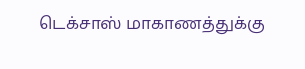டெக்சாஸ் மாகாணத்துக்கு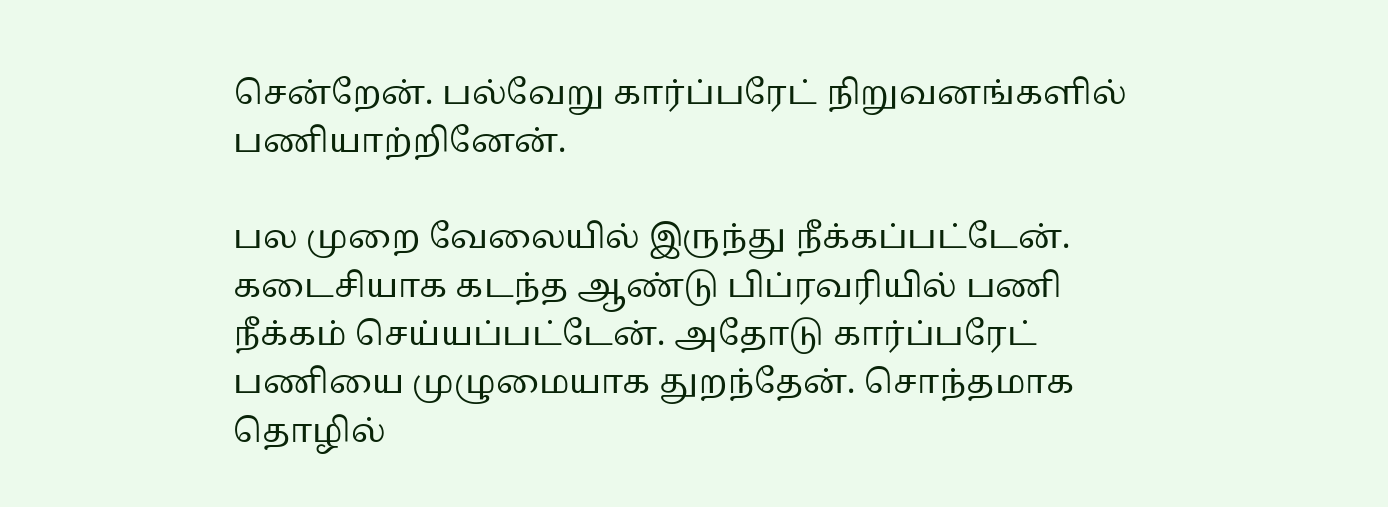சென்றேன். பல்வேறு கார்ப்பரேட் நிறுவனங்களில் பணியாற்றினேன்.

பல முறை வேலையில் இருந்து நீக்கப்பட்டேன். கடைசியாக கடந்த ஆண்டு பிப்ரவரியில் பணி நீக்கம் செய்யப்பட்டேன். அதோடு கார்ப்பரேட் பணியை முழுமையாக துறந்தேன். சொந்தமாக தொழில்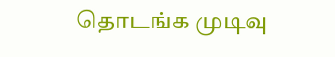தொடங்க முடிவு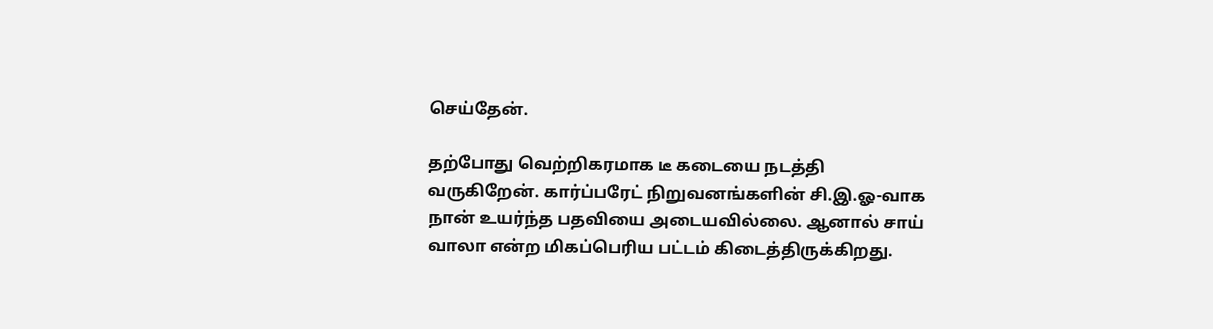செய்தேன்.

தற்போது வெற்றிகரமாக டீ கடையை நடத்தி வருகிறேன். கார்ப்பரேட் நிறுவனங்களின் சி.இ.ஓ-வாக நான் உயர்ந்த பதவியை அடையவில்லை. ஆனால் சாய் வாலா என்ற மிகப்பெரிய பட்டம் கிடைத்திருக்கிறது.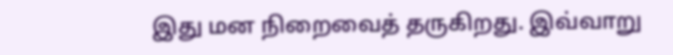இது மன நிறைவைத் தருகிறது. இவ்வாறு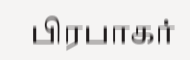பிரபாகர்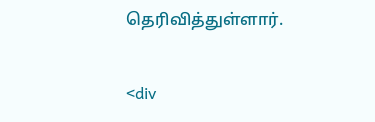தெரிவித்துள்ளார்.

<div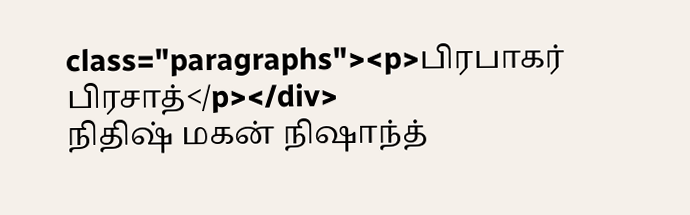class="paragraphs"><p>பிரபாகர் பிரசாத்</p></div>
நிதிஷ் மகன் நிஷாந்த்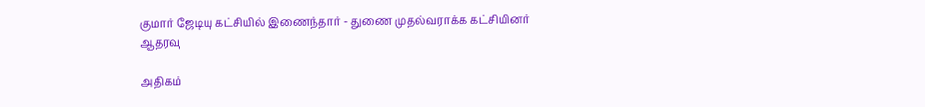குமார் ஜேடியு கட்சியில் இணைந்தார் - துணை முதல்வராக்க கட்சியினர் ஆதரவு

அதிகம்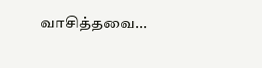வாசித்தவை...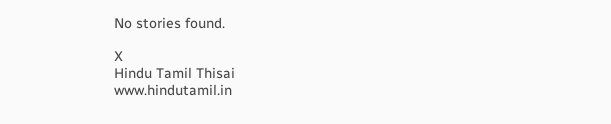No stories found.

X
Hindu Tamil Thisai
www.hindutamil.in